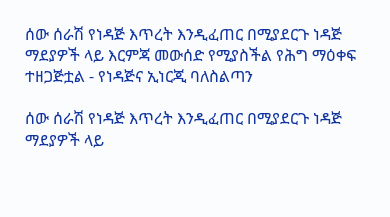ሰው ሰራሽ የነዳጅ እጥረት እንዲፈጠር በሚያደርጉ ነዳጅ ማደያዎች ላይ እርምጃ መውሰድ የሚያስችል የሕግ ማዕቀፍ ተዘጋጅቷል - የነዳጅና ኢነርጂ ባለስልጣን

ሰው ሰራሽ የነዳጅ እጥረት እንዲፈጠር በሚያደርጉ ነዳጅ ማደያዎች ላይ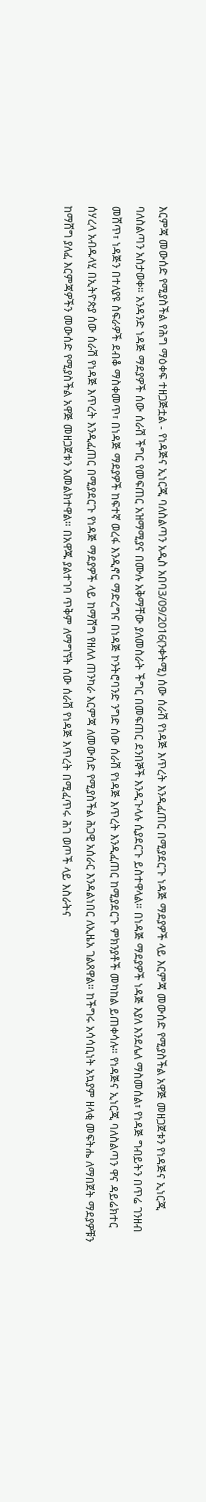እርምጃ መውሰድ የሚያስችል የሕግ ማዕቀፍ ተዘጋጅቷል - የነዳጅና ኢነርጂ ባለስልጣን አዲስ አበባ3/09/2016(ንቀትሚ) ሰው ሰራሽ የነዳጅ እጥረት እንዲፈጠር በሚያደርጉ ነዳጅ ማደያዎች ላይ እርምጃ መውሰድ የሚያስችል አዋጅ መዘጋጀቱን የነዳጅና ኢነርጂ ባለስልጣን አስታወቀ። አንዳንድ ነዳጅ ማደያዎች ሰው ሰራሽ ችግር የመፍጠር አዝማሚያና በሙሉ አቅማቸው ያለመስራት ችግር በመፍጠር ደንበኞች እንዲጉላሉ ሲያደርጉ ይስተዋላል። በነዳጅ ማደያዎች ነዳጅ እያለ እንደሌለ ማስመሰል፣ የነዳጅ ግብይትን በጥሬ ገንዘብ መሸጥ፣ ነዳጅን በተለያዩ ስፍራዎች ደብቆ ማስቀመጥ፣ በነዳጅ ማደያዎች ከፍተኛ ወረፋ እንዲኖር ማድረግና በነዳጅ ኮንትሮባንድ ንግድ ሰው ሰራሽ የነዳጅ እጥረት እንዲፈጠር ከሚያደርጉ ምክንያቶች መካከል ይጠቀሳሉ። የነዳጅና ኢነርጂ ባለስልጣን ዋና ዳይሬክተር ሰሃረላ አብዱላሂ በኢትዮጵያ ሰው ሰራሽ የነዳጅ እጥረት እንዲፈጠር በሚያደርጉ የነዳጅ ማደያዎች ላይ ከማሸግ የዘለለ ጠንካራ እርምጃ ለመውሰድ የሚያስችል ሕጋዊ አሰራር እንዳልነበር ለኢዜአ ገልጸዋል። ከችግሩ አሳሳቢነት አኳያም ዘላቂ መፍትሔ ለማበጀት ማደያዎቹን ከማሸግ ያለፈ እርምጃዎችን መውሰድ የሚያስችል አዋጅ መዘጋጀቱን አመልክተዋል። በአዋጁ ያልተገባ ጥቅም ለማግኘት ሰው ሰራሽ የነዳጅ እጥረት በሚፈጥሩ ሕገ ወጦች ላይ እስራትና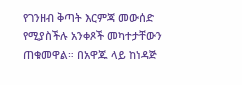የገንዘብ ቅጣት እርምጃ መውሰድ የሚያስችሉ አንቀጾች መካተታቸውን ጠቁመዋል። በአዋጁ ላይ ከነዳጅ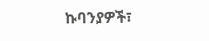ኩባንያዎች፣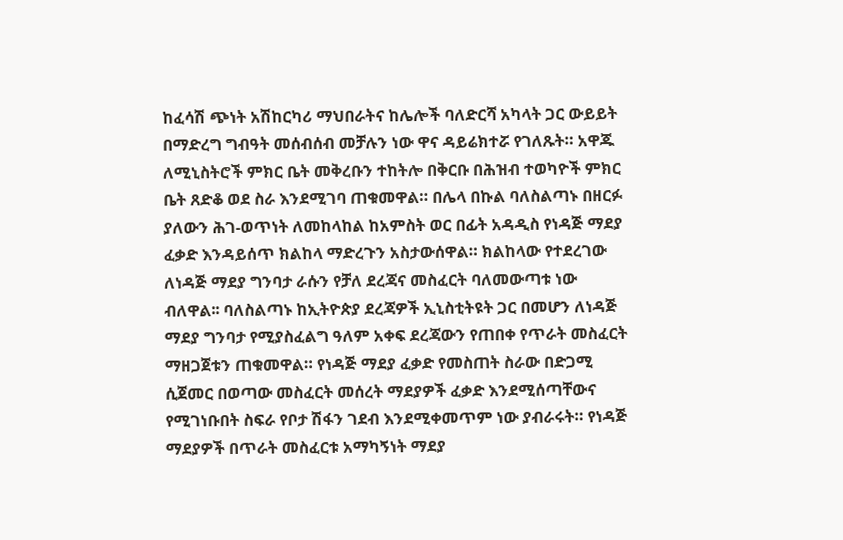ከፈሳሽ ጭነት አሽከርካሪ ማህበራትና ከሌሎች ባለድርሻ አካላት ጋር ውይይት በማድረግ ግብዓት መሰብሰብ መቻሉን ነው ዋና ዳይሬክተሯ የገለጹት። አዋጁ ለሚኒስትሮች ምክር ቤት መቅረቡን ተከትሎ በቅርቡ በሕዝብ ተወካዮች ምክር ቤት ጸድቆ ወደ ስራ እንደሚገባ ጠቁመዋል። በሌላ በኩል ባለስልጣኑ በዘርፉ ያለውን ሕገ-ወጥነት ለመከላከል ከአምስት ወር በፊት አዳዲስ የነዳጅ ማደያ ፈቃድ እንዳይሰጥ ክልከላ ማድረጉን አስታውሰዋል። ክልከላው የተደረገው ለነዳጅ ማደያ ግንባታ ራሱን የቻለ ደረጃና መስፈርት ባለመውጣቱ ነው ብለዋል፡፡ ባለስልጣኑ ከኢትዮጵያ ደረጃዎች ኢኒስቲትዩት ጋር በመሆን ለነዳጅ ማደያ ግንባታ የሚያስፈልግ ዓለም አቀፍ ደረጃውን የጠበቀ የጥራት መስፈርት ማዘጋጀቱን ጠቁመዋል። የነዳጅ ማደያ ፈቃድ የመስጠት ስራው በድጋሚ ሲጀመር በወጣው መስፈርት መሰረት ማደያዎች ፈቃድ እንደሚሰጣቸውና የሚገነቡበት ስፍራ የቦታ ሽፋን ገደብ እንደሚቀመጥም ነው ያብራሩት። የነዳጅ ማደያዎች በጥራት መስፈርቱ አማካኝነት ማደያ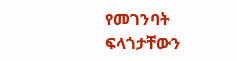የመገንባት ፍላጎታቸውን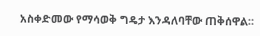አስቀድመው የማሳወቅ ግዴታ እንዳለባቸው ጠቅሰዋል።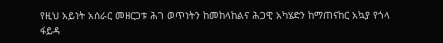የዚህ አይነት አሰራር መዘርጋቱ ሕገ ወጥነትን ከመከላከልና ሕጋዊ አካሄድን ከማጠናከር አኳያ የጎላ ፋይዳ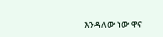እንዳለው ነው ዋና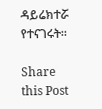ዳይሬክተሯ የተናገሩት።

Share this Post